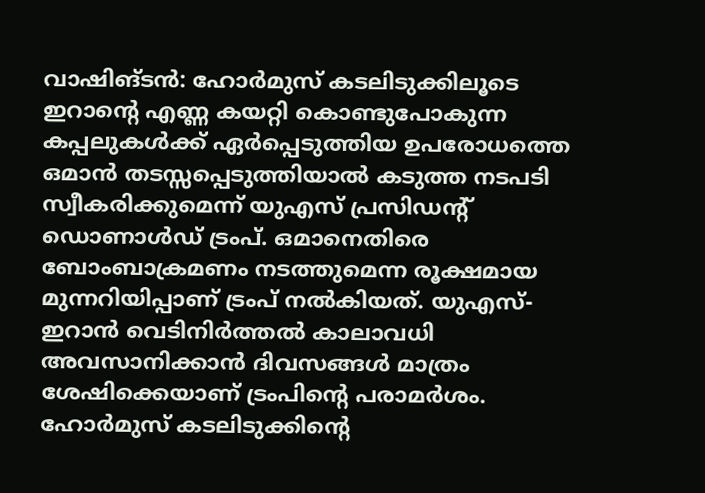വാഷിങ്ടൻ: ഹോർമുസ് കടലിടുക്കിലൂടെ ഇറാന്റെ എണ്ണ കയറ്റി കൊണ്ടുപോകുന്ന കപ്പലുകൾക്ക് ഏർപ്പെടുത്തിയ ഉപരോധത്തെ ഒമാൻ തടസ്സപ്പെടുത്തിയാൽ കടുത്ത നടപടി സ്വീകരിക്കുമെന്ന് യുഎസ് പ്രസിഡന്റ് ഡൊണാൾഡ് ട്രംപ്. ഒമാനെതിരെ ബോംബാക്രമണം നടത്തുമെന്ന രൂക്ഷമായ മുന്നറിയിപ്പാണ് ട്രംപ് നൽകിയത്. യുഎസ്-ഇറാൻ വെടിനിർത്തൽ കാലാവധി അവസാനിക്കാൻ ദിവസങ്ങൾ മാത്രം ശേഷിക്കെയാണ് ട്രംപിന്റെ പരാമർശം.
ഹോർമുസ് കടലിടുക്കിന്റെ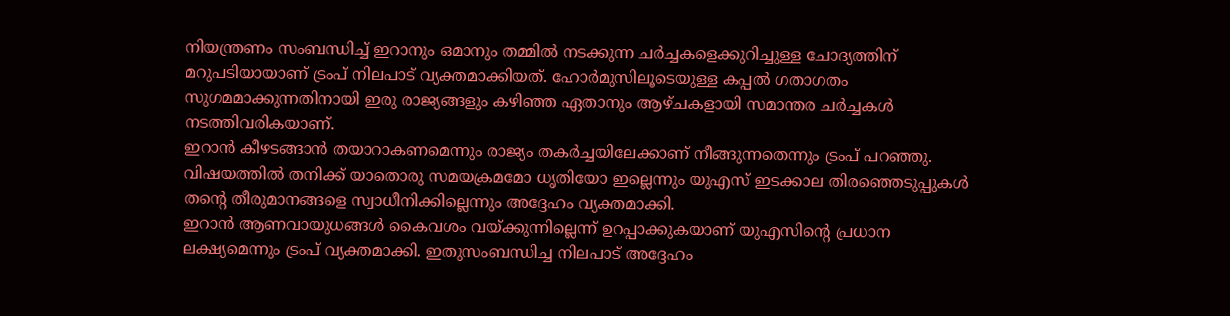നിയന്ത്രണം സംബന്ധിച്ച് ഇറാനും ഒമാനും തമ്മിൽ നടക്കുന്ന ചർച്ചകളെക്കുറിച്ചുള്ള ചോദ്യത്തിന് മറുപടിയായാണ് ട്രംപ് നിലപാട് വ്യക്തമാക്കിയത്. ഹോർമുസിലൂടെയുള്ള കപ്പൽ ഗതാഗതം സുഗമമാക്കുന്നതിനായി ഇരു രാജ്യങ്ങളും കഴിഞ്ഞ ഏതാനും ആഴ്ചകളായി സമാന്തര ചർച്ചകൾ നടത്തിവരികയാണ്.
ഇറാൻ കീഴടങ്ങാൻ തയാറാകണമെന്നും രാജ്യം തകർച്ചയിലേക്കാണ് നീങ്ങുന്നതെന്നും ട്രംപ് പറഞ്ഞു. വിഷയത്തിൽ തനിക്ക് യാതൊരു സമയക്രമമോ ധൃതിയോ ഇല്ലെന്നും യുഎസ് ഇടക്കാല തിരഞ്ഞെടുപ്പുകൾ തന്റെ തീരുമാനങ്ങളെ സ്വാധീനിക്കില്ലെന്നും അദ്ദേഹം വ്യക്തമാക്കി.
ഇറാൻ ആണവായുധങ്ങൾ കൈവശം വയ്ക്കുന്നില്ലെന്ന് ഉറപ്പാക്കുകയാണ് യുഎസിന്റെ പ്രധാന ലക്ഷ്യമെന്നും ട്രംപ് വ്യക്തമാക്കി. ഇതുസംബന്ധിച്ച നിലപാട് അദ്ദേഹം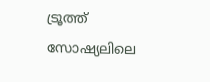ട്രൂത്ത് സോഷ്യലിലെ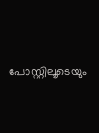പോസ്റ്റിലൂടെയും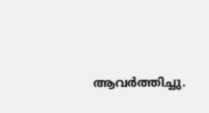ആവർത്തിച്ചു.